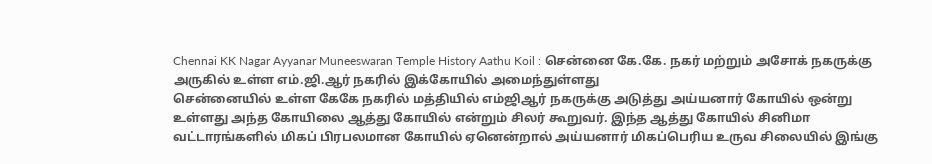Chennai KK Nagar Ayyanar Muneeswaran Temple History Aathu Koil : சென்னை கே.கே. நகர் மற்றும் அசோக் நகருக்கு அருகில் உள்ள எம்.ஜி.ஆர் நகரில் இக்கோயில் அமைந்துள்ளது
சென்னையில் உள்ள கேகே நகரில் மத்தியில் எம்ஜிஆர் நகருக்கு அடுத்து அய்யனார் கோயில் ஒன்று உள்ளது அந்த கோயிலை ஆத்து கோயில் என்றும் சிலர் கூறுவர். இந்த ஆத்து கோயில் சினிமா வட்டாரங்களில் மிகப் பிரபலமான கோயில் ஏனென்றால் அய்யனார் மிகப்பெரிய உருவ சிலையில் இங்கு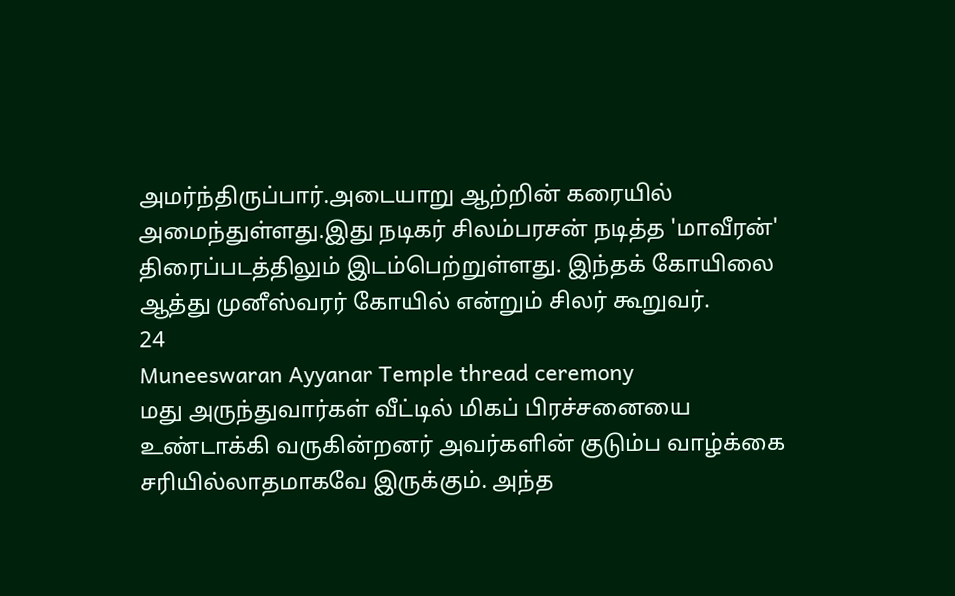அமர்ந்திருப்பார்.அடையாறு ஆற்றின் கரையில் அமைந்துள்ளது.இது நடிகர் சிலம்பரசன் நடித்த 'மாவீரன்' திரைப்படத்திலும் இடம்பெற்றுள்ளது. இந்தக் கோயிலை ஆத்து முனீஸ்வரர் கோயில் என்றும் சிலர் கூறுவர்.
24
Muneeswaran Ayyanar Temple thread ceremony
மது அருந்துவார்கள் வீட்டில் மிகப் பிரச்சனையை உண்டாக்கி வருகின்றனர் அவர்களின் குடும்ப வாழ்க்கை சரியில்லாதமாகவே இருக்கும். அந்த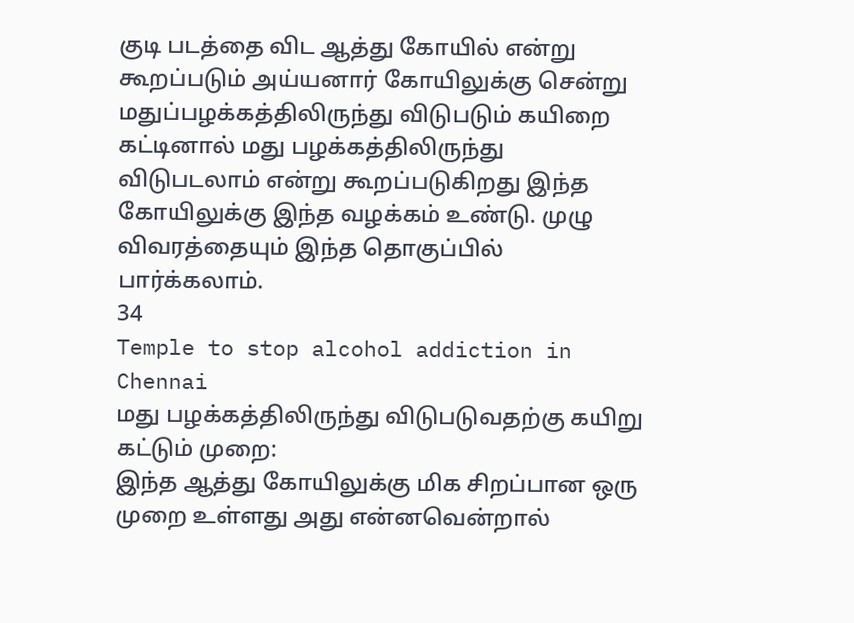குடி படத்தை விட ஆத்து கோயில் என்று கூறப்படும் அய்யனார் கோயிலுக்கு சென்று மதுப்பழக்கத்திலிருந்து விடுபடும் கயிறை கட்டினால் மது பழக்கத்திலிருந்து விடுபடலாம் என்று கூறப்படுகிறது இந்த கோயிலுக்கு இந்த வழக்கம் உண்டு. முழு விவரத்தையும் இந்த தொகுப்பில் பார்க்கலாம்.
34
Temple to stop alcohol addiction in Chennai
மது பழக்கத்திலிருந்து விடுபடுவதற்கு கயிறு கட்டும் முறை:
இந்த ஆத்து கோயிலுக்கு மிக சிறப்பான ஒரு முறை உள்ளது அது என்னவென்றால்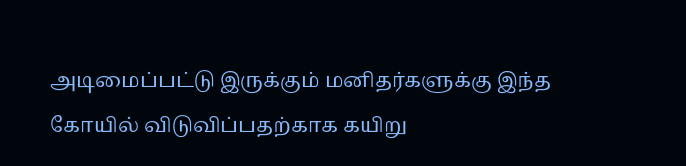அடிமைப்பட்டு இருக்கும் மனிதர்களுக்கு இந்த கோயில் விடுவிப்பதற்காக கயிறு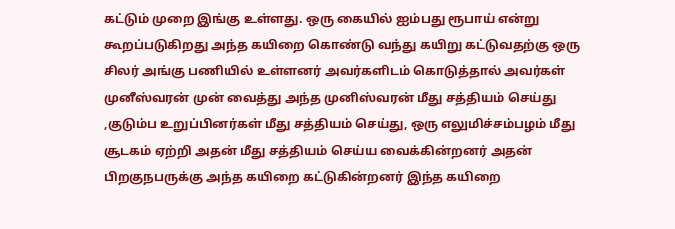கட்டும் முறை இங்கு உள்ளது. ஒரு கையில் ஐம்பது ரூபாய் என்று கூறப்படுகிறது அந்த கயிறை கொண்டு வந்து கயிறு கட்டுவதற்கு ஒரு சிலர் அங்கு பணியில் உள்ளனர் அவர்களிடம் கொடுத்தால் அவர்கள் முனீஸ்வரன் முன் வைத்து அந்த முனிஸ்வரன் மீது சத்தியம் செய்து ,குடும்ப உறுப்பினர்கள் மீது சத்தியம் செய்து, ஒரு எலுமிச்சம்பழம் மீது சூடகம் ஏற்றி அதன் மீது சத்தியம் செய்ய வைக்கின்றனர் அதன் பிறகுநபருக்கு அந்த கயிறை கட்டுகின்றனர் இந்த கயிறை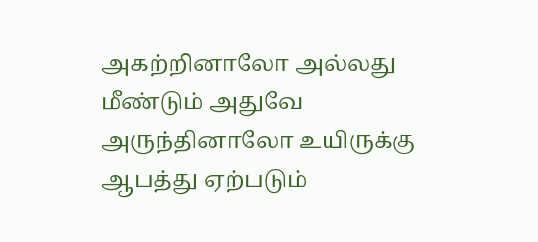அகற்றினாலோ அல்லது மீண்டும் அதுவே அருந்தினாலோ உயிருக்கு ஆபத்து ஏற்படும்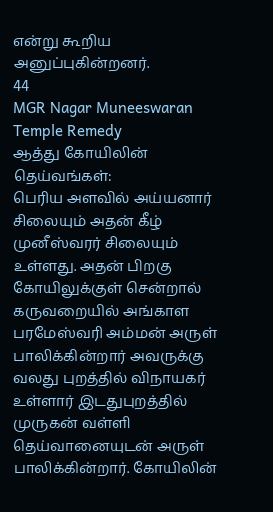என்று கூறிய அனுப்புகின்றனர்.
44
MGR Nagar Muneeswaran Temple Remedy
ஆத்து கோயிலின் தெய்வங்கள்:
பெரிய அளவில் அய்யனார் சிலையும் அதன் கீழ் முனீஸ்வரர் சிலையும் உள்ளது. அதன் பிறகு கோயிலுக்குள் சென்றால் கருவறையில் அங்காள பரமேஸ்வரி அம்மன் அருள் பாலிக்கின்றார் அவருக்கு வலது புறத்தில் விநாயகர் உள்ளார் இடதுபுறத்தில் முருகன் வள்ளி தெய்வானையுடன் அருள் பாலிக்கின்றார். கோயிலின்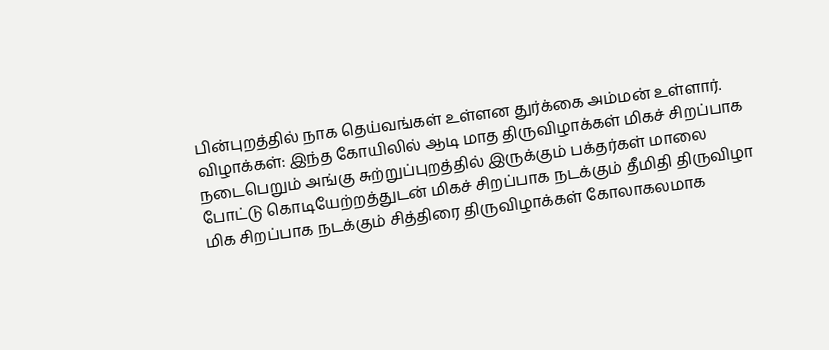பின்புறத்தில் நாக தெய்வங்கள் உள்ளன துர்க்கை அம்மன் உள்ளார்.
விழாக்கள்: இந்த கோயிலில் ஆடி மாத திருவிழாக்கள் மிகச் சிறப்பாக நடைபெறும் அங்கு சுற்றுப்புறத்தில் இருக்கும் பக்தர்கள் மாலை போட்டு கொடியேற்றத்துடன் மிகச் சிறப்பாக நடக்கும் தீமிதி திருவிழா மிக சிறப்பாக நடக்கும் சித்திரை திருவிழாக்கள் கோலாகலமாக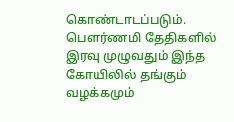கொண்டாடப்படும். பௌர்ணமி தேதிகளில் இரவு முழுவதும் இந்த கோயிலில் தங்கும் வழக்கமும்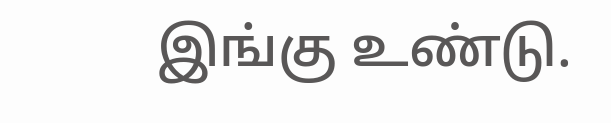இங்கு உண்டு.